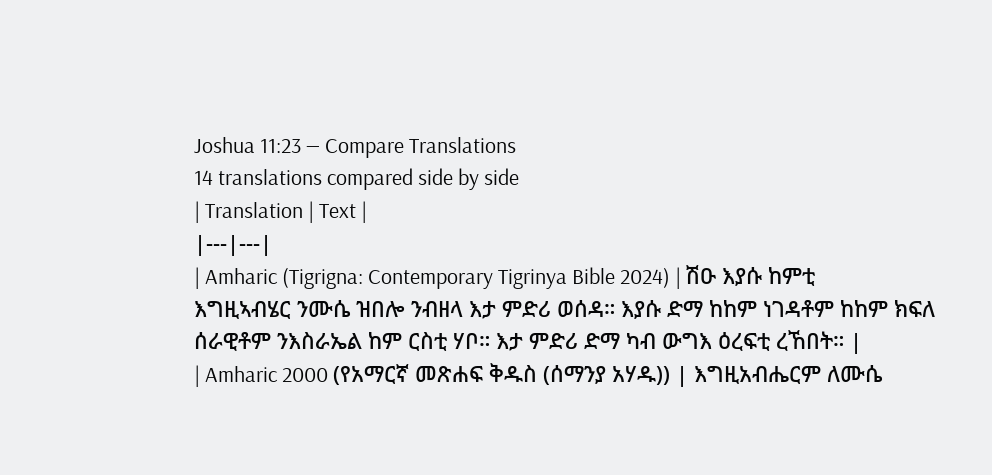Joshua 11:23 — Compare Translations
14 translations compared side by side
| Translation | Text |
|---|---|
| Amharic (Tigrigna: Contemporary Tigrinya Bible 2024) | ሽዑ እያሱ ከምቲ እግዚኣብሄር ንሙሴ ዝበሎ ንብዘላ እታ ምድሪ ወሰዳ። እያሱ ድማ ከከም ነገዳቶም ከከም ክፍለ ሰራዊቶም ንእስራኤል ከም ርስቲ ሃቦ። እታ ምድሪ ድማ ካብ ውግእ ዕረፍቲ ረኸበት። |
| Amharic 2000 (የአማርኛ መጽሐፍ ቅዱስ (ሰማንያ አሃዱ)) | እግዚአብሔርም ለሙሴ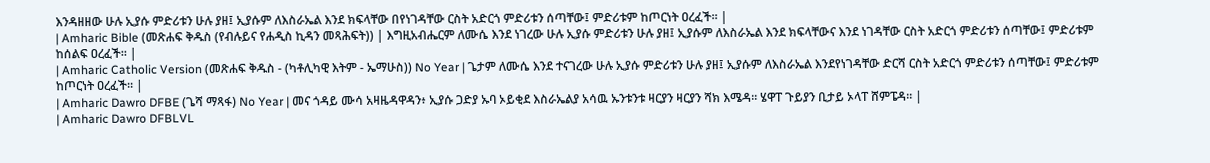እንዳዘዘው ሁሉ ኢያሱ ምድሪቱን ሁሉ ያዘ፤ ኢያሱም ለእስራኤል እንደ ክፍላቸው በየነገዳቸው ርስት አድርጎ ምድሪቱን ሰጣቸው፤ ምድሪቱም ከጦርነት ዐረፈች። |
| Amharic Bible (መጽሐፍ ቅዱስ (የብሉይና የሐዲስ ኪዳን መጻሕፍት)) | እግዚአብሔርም ለሙሴ እንደ ነገረው ሁሉ ኢያሱ ምድሪቱን ሁሉ ያዘ፤ ኢያሱም ለእስራኤል እንደ ክፍላቸውና እንደ ነገዳቸው ርስት አድርጎ ምድሪቱን ሰጣቸው፤ ምድሪቱም ከሰልፍ ዐረፈች። |
| Amharic Catholic Version (መጽሐፍ ቅዱስ - (ካቶሊካዊ እትም - ኤማሁስ)) No Year | ጌታም ለሙሴ እንደ ተናገረው ሁሉ ኢያሱ ምድሪቱን ሁሉ ያዘ፤ ኢያሱም ለእስራኤል እንደየነገዳቸው ድርሻ ርስት አድርጎ ምድሪቱን ሰጣቸው፤ ምድሪቱም ከጦርነት ዐረፈች። |
| Amharic Dawro DFBE (ጌሻ ማጻፋ) No Year | መና ጎዳይ ሙሳ አዛዜዳዋዳን፥ ኢያሱ ጋድያ ኡባ ኦይቂደ እስራኤልያ አሳዉ ኡንቱንቱ ዛርያን ዛርያን ሻክ እሜዳ። ሄዋፐ ጉይያን ቢታይ ኦላፐ ሸምፔዳ። |
| Amharic Dawro DFBLVL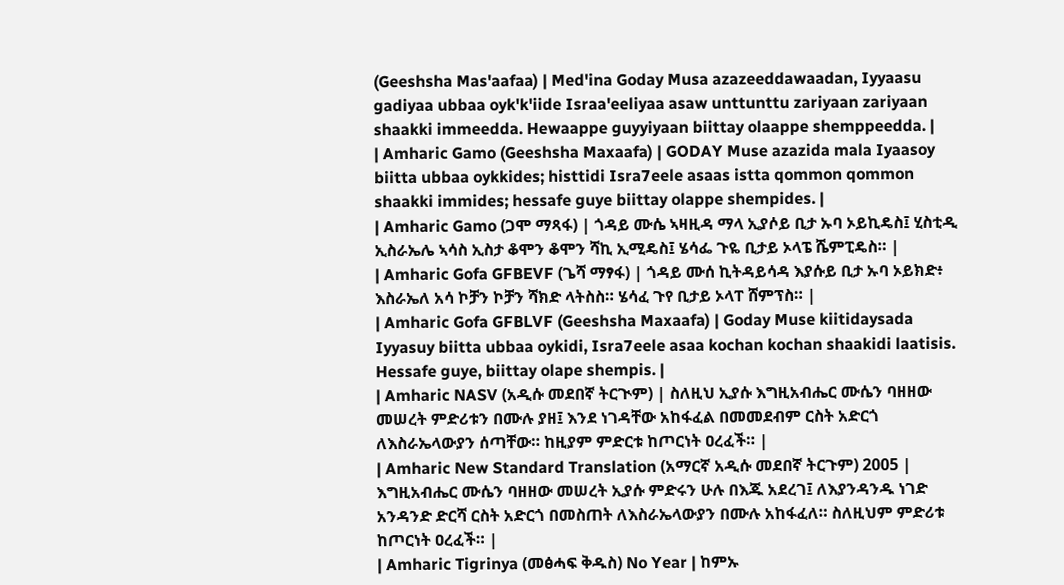(Geeshsha Mas'aafaa) | Med'ina Goday Musa azazeeddawaadan, Iyyaasu gadiyaa ubbaa oyk'k'iide Israa'eeliyaa asaw unttunttu zariyaan zariyaan shaakki immeedda. Hewaappe guyyiyaan biittay olaappe shemppeedda. |
| Amharic Gamo (Geeshsha Maxaafa) | GODAY Muse azazida mala Iyaasoy biitta ubbaa oykkides; histtidi Isra7eele asaas istta qommon qommon shaakki immides; hessafe guye biittay olappe shempides. |
| Amharic Gamo (ጋሞ ማጻፋ) | ጎዳይ ሙሴ ኣዛዚዳ ማላ ኢያሶይ ቢታ ኡባ ኦይኪዴስ፤ ሂስቲዲ ኢስራኤሌ ኣሳስ ኢስታ ቆሞን ቆሞን ሻኪ ኢሚዴስ፤ ሄሳፌ ጉዬ ቢታይ ኦላፔ ሼምፒዴስ። |
| Amharic Gofa GFBEVF (ጌሻ ማፃፋ) | ጎዳይ ሙሰ ኪትዳይሳዳ እያሱይ ቢታ ኡባ ኦይክድ፥ እስራኤለ አሳ ኮቻን ኮቻን ሻክድ ላትስስ። ሄሳፈ ጉየ ቢታይ ኦላፐ ሸምፕስ። |
| Amharic Gofa GFBLVF (Geeshsha Maxaafa) | Goday Muse kiitidaysada Iyyasuy biitta ubbaa oykidi, Isra7eele asaa kochan kochan shaakidi laatisis. Hessafe guye, biittay olape shempis. |
| Amharic NASV (አዲሱ መደበኛ ትርጒም) | ስለዚህ ኢያሱ እግዚአብሔር ሙሴን ባዘዘው መሠረት ምድሪቱን በሙሉ ያዘ፤ እንደ ነገዳቸው አከፋፈል በመመደብም ርስት አድርጎ ለእስራኤላውያን ሰጣቸው። ከዚያም ምድርቱ ከጦርነት ዐረፈች። |
| Amharic New Standard Translation (አማርኛ አዲሱ መደበኛ ትርጉም) 2005 | እግዚአብሔር ሙሴን ባዘዘው መሠረት ኢያሱ ምድሩን ሁሉ በእጁ አደረገ፤ ለእያንዳንዱ ነገድ አንዳንድ ድርሻ ርስት አድርጎ በመስጠት ለእስራኤላውያን በሙሉ አከፋፈለ። ስለዚህም ምድሪቱ ከጦርነት ዐረፈች። |
| Amharic Tigrinya (መፅሓፍ ቅዱስ) No Year | ከምኡ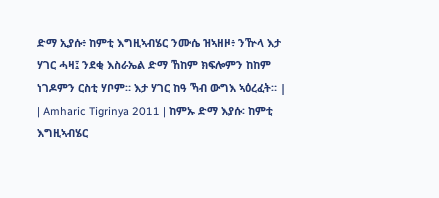ድማ ኢያሱ፥ ከምቲ እግዚኣብሄር ንሙሴ ዝኣዘዞ፥ ንዅላ እታ ሃገር ሓዛ፤ ንደቂ እስራኤል ድማ ኸከም ክፍሎምን ከከም ነገዶምን ርስቲ ሃቦም። እታ ሃገር ከዓ ኻብ ውግእ ኣዕረፈት። |
| Amharic Tigrinya 2011 | ከምኡ ድማ እያሱ፡ ከምቲ እግዚኣብሄር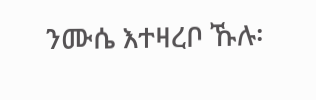ንሙሴ እተዛረቦ ኹሉ፡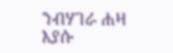ንብሃገራ ሐዛ እያሱ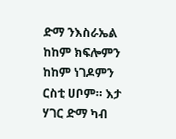ድማ ንእስራኤል ከከም ክፍሎምን ከከም ነገዶምን ርስቲ ሀቦም። እታ ሃገር ድማ ካብ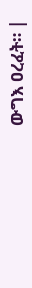ውግእ ዐረፈት። |